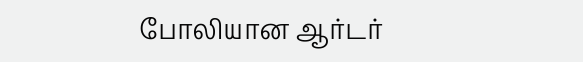போலியான ஆர்டர்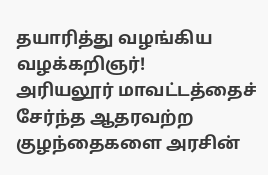தயாரித்து வழங்கிய வழக்கறிஞர்!
அரியலூர் மாவட்டத்தைச் சேர்ந்த ஆதரவற்ற குழந்தைகளை அரசின்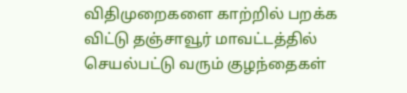விதிமுறைகளை காற்றில் பறக்க விட்டு தஞ்சாவூர் மாவட்டத்தில் செயல்பட்டு வரும் குழந்தைகள்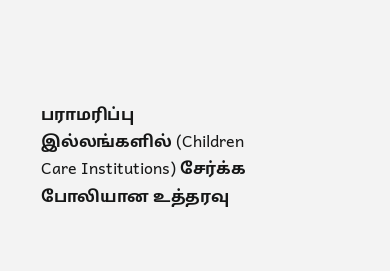பராமரிப்பு இல்லங்களில் (Children Care Institutions) சேர்க்க போலியான உத்தரவு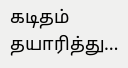கடிதம் தயாரித்து…